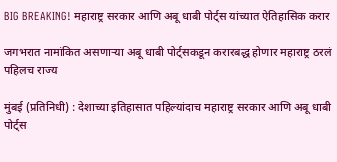BIG BREAKING! महाराष्ट्र सरकार आणि अबू धाबी पोर्ट्स यांच्यात ऐतिहासिक करार

जगभरात नामांकित असणाऱ्या अबू धाबी पोर्ट्सकडून करारबद्ध होणार महाराष्ट्र ठरलं पहिलच राज्य

मुंबई (प्रतिनिधी) : देशाच्या इतिहासात पहिल्यांदाच महाराष्ट्र सरकार आणि अबू धाबी पोर्ट्स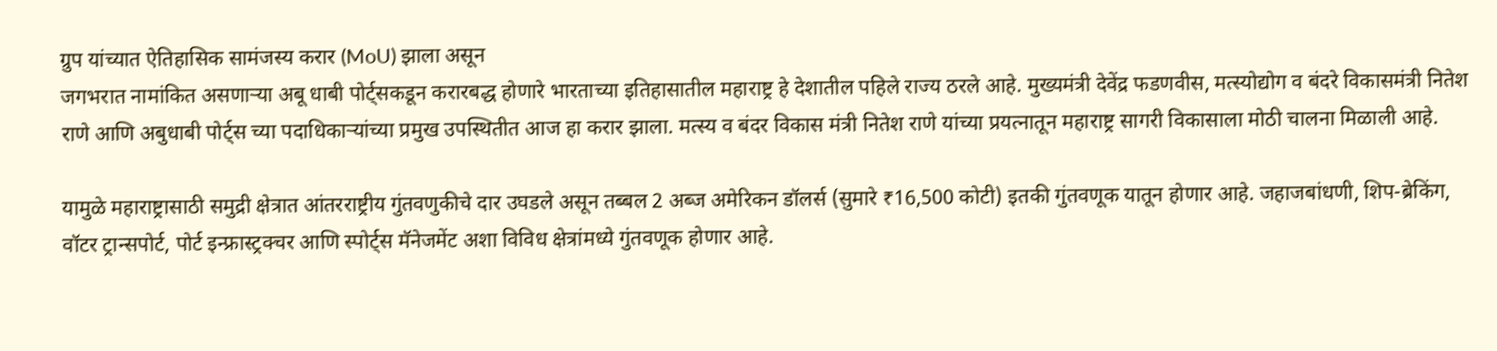ग्रुप यांच्यात ऐतिहासिक सामंजस्य करार (MoU) झाला असून
जगभरात नामांकित असणाऱ्या अबू धाबी पोर्ट्सकडून करारबद्ध होणारे भारताच्या इतिहासातील महाराष्ट्र हे देशातील पहिले राज्य ठरले आहे. मुख्यमंत्री देवेंद्र फडणवीस, मत्स्योद्योग व बंदरे विकासमंत्री नितेश राणे आणि अबुधाबी पोर्ट्स च्या पदाधिकाऱ्यांच्या प्रमुख उपस्थितीत आज हा करार झाला. मत्स्य व बंदर विकास मंत्री नितेश राणे यांच्या प्रयत्नातून महाराष्ट्र सागरी विकासाला मोठी चालना मिळाली आहे.

यामुळे महाराष्ट्रासाठी समुद्री क्षेत्रात आंतरराष्ट्रीय गुंतवणुकीचे दार उघडले असून तब्बल 2 अब्ज अमेरिकन डॉलर्स (सुमारे ₹16,500 कोटी) इतकी गुंतवणूक यातून होणार आहे. जहाजबांधणी, शिप-ब्रेकिंग, वॉटर ट्रान्सपोर्ट, पोर्ट इन्फ्रास्ट्रक्चर आणि स्पोर्ट्स मॅनेजमेंट अशा विविध क्षेत्रांमध्ये गुंतवणूक होणार आहे.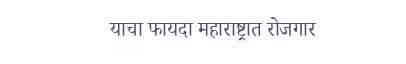याचा फायदा महाराष्ट्रात रोजगार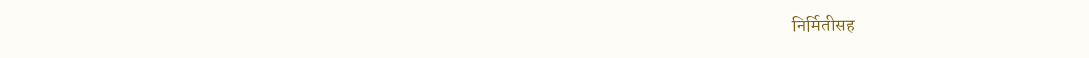निर्मितीसह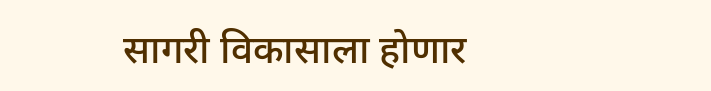सागरी विकासाला होणार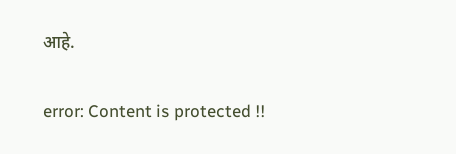आहे.

error: Content is protected !!